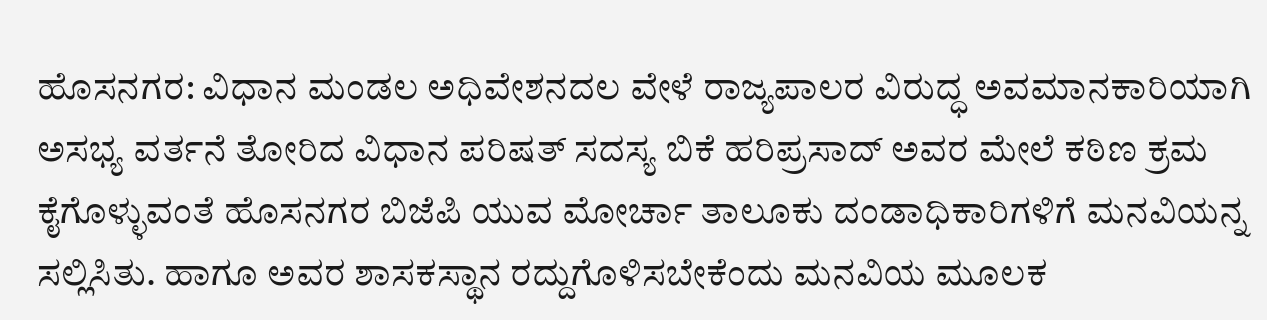ಹೊಸನಗರ: ವಿಧಾನ ಮಂಡಲ ಅಧಿವೇಶನದಲ ವೇಳೆ ರಾಜ್ಯಪಾಲರ ವಿರುದ್ಧ ಅವಮಾನಕಾರಿಯಾಗಿ ಅಸಭ್ಯ ವರ್ತನೆ ತೋರಿದ ವಿಧಾನ ಪರಿಷತ್ ಸದಸ್ಯ ಬಿಕೆ ಹರಿಪ್ರಸಾದ್ ಅವರ ಮೇಲೆ ಕಠಿಣ ಕ್ರಮ ಕೈಗೊಳ್ಳುವಂತೆ ಹೊಸನಗರ ಬಿಜೆಪಿ ಯುವ ಮೋರ್ಚಾ ತಾಲೂಕು ದಂಡಾಧಿಕಾರಿಗಳಿಗೆ ಮನವಿಯನ್ನ ಸಲ್ಲಿಸಿತು. ಹಾಗೂ ಅವರ ಶಾಸಕಸ್ಥಾನ ರದ್ದುಗೊಳಿಸಬೇಕೆಂದು ಮನವಿಯ ಮೂಲಕ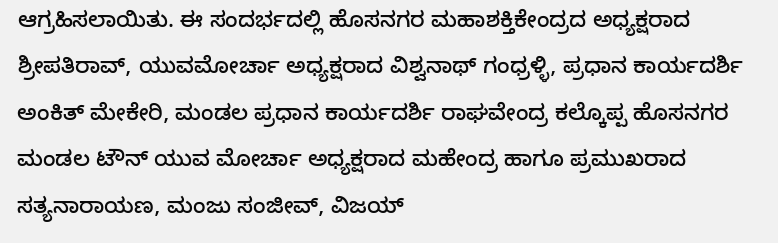ಆಗ್ರಹಿಸಲಾಯಿತು. ಈ ಸಂದರ್ಭದಲ್ಲಿ ಹೊಸನಗರ ಮಹಾಶಕ್ತಿಕೇಂದ್ರದ ಅಧ್ಯಕ್ಷರಾದ ಶ್ರೀಪತಿರಾವ್, ಯುವಮೋರ್ಚಾ ಅಧ್ಯಕ್ಷರಾದ ವಿಶ್ವನಾಥ್ ಗಂಧ್ರಳ್ಳಿ, ಪ್ರಧಾನ ಕಾರ್ಯದರ್ಶಿ ಅಂಕಿತ್ ಮೇಕೇರಿ, ಮಂಡಲ ಪ್ರಧಾನ ಕಾರ್ಯದರ್ಶಿ ರಾಘವೇಂದ್ರ ಕಲ್ಕೊಪ್ಪ ಹೊಸನಗರ ಮಂಡಲ ಟೌನ್ ಯುವ ಮೋರ್ಚಾ ಅಧ್ಯಕ್ಷರಾದ ಮಹೇಂದ್ರ ಹಾಗೂ ಪ್ರಮುಖರಾದ ಸತ್ಯನಾರಾಯಣ, ಮಂಜು ಸಂಜೀವ್, ವಿಜಯ್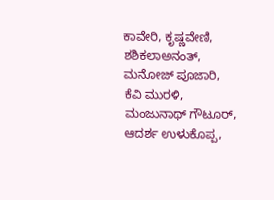ಕಾವೇರಿ, ಕೃಷ್ಣವೇಣಿ, ಶಶಿಕಲಾಅನಂತ್, ಮನೋಜ್ ಪೂಜಾರಿ, ಕೆವಿ ಮುರಳಿ, ಮಂಜುನಾಥ್ ಗೌಟೂರ್, ಆದರ್ಶ ಉಳುಕೊಪ್ಪ,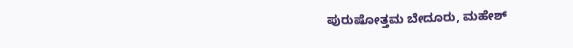ಪುರುಷೋತ್ತಮ ಬೇದೂರು, ಮಹೇಶ್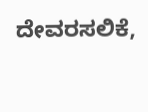ದೇವರಸಲಿಕೆ,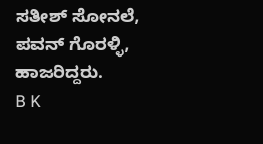ಸತೀಶ್ ಸೋನಲೆ, ಪವನ್ ಗೊರಳ್ಳಿ, ಹಾಜರಿದ್ದರು.
B K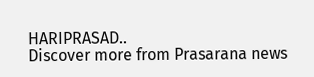HARIPRASAD..
Discover more from Prasarana news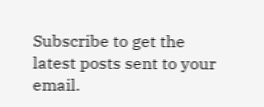Subscribe to get the latest posts sent to your email.